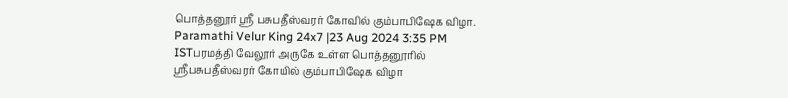பொத்தனூர் ஸ்ரீ பசுபதீஸ்வரர் கோவில் கும்பாபிஷேக விழா.
Paramathi Velur King 24x7 |23 Aug 2024 3:35 PM ISTபரமத்தி வேலூர் அருகே உள்ள பொத்தனூரில் ஸ்ரீபசுபதீஸ்வரர் கோயில் கும்பாபிஷேக விழா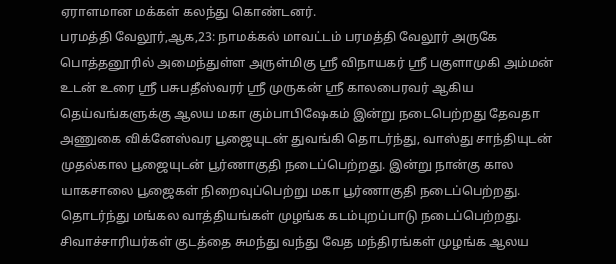ஏராளமான மக்கள் கலந்து கொண்டனர்.
பரமத்தி வேலூர்,ஆக,23: நாமக்கல் மாவட்டம் பரமத்தி வேலூர் அருகே பொத்தனூரில் அமைந்துள்ள அருள்மிகு ஸ்ரீ விநாயகர் ஸ்ரீ பகுளாமுகி அம்மன் உடன் உரை ஸ்ரீ பசுபதீஸ்வரர் ஸ்ரீ முருகன் ஸ்ரீ காலபைரவர் ஆகிய தெய்வங்களுக்கு ஆலய மகா கும்பாபிஷேகம் இன்று நடைபெற்றது தேவதா அணுகை விக்னேஸ்வர பூஜையுடன் துவங்கி தொடர்ந்து, வாஸ்து சாந்தியுடன் முதல்கால பூஜையுடன் பூர்ணாகுதி நடைப்பெற்றது. இன்று நான்கு கால யாகசாலை பூஜைகள் நிறைவுப்பெற்று மகா பூர்ணாகுதி நடைப்பெற்றது. தொடர்ந்து மங்கல வாத்தியங்கள் முழங்க கடம்புறப்பாடு நடைப்பெற்றது. சிவாச்சாரியர்கள் குடத்தை சுமந்து வந்து வேத மந்திரங்கள் முழங்க ஆலய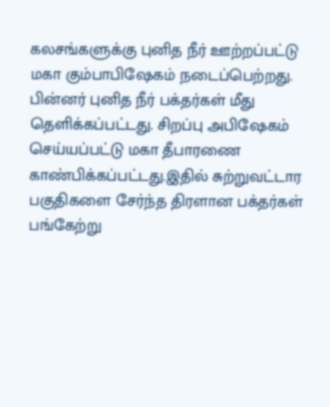கலசங்களுக்கு புனித நீர் ஊற்றப்பட்டு மகா கும்பாபிஷேகம் நடைப்பெற்றது. பின்னர் புனித நீர் பக்தர்கள் மீது தெளிக்கப்பட்டது. சிறப்பு அபிஷேகம் செய்யப்பட்டு மகா தீபாரணை காண்பிக்கப்பட்டது.இதில் சுற்றுவட்டார பகுதிகளை சேர்ந்த திரளான பக்தர்கள் பங்கேற்று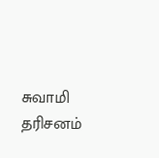சுவாமி தரிசனம்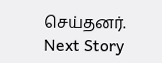செய்தனர்.
Next Story